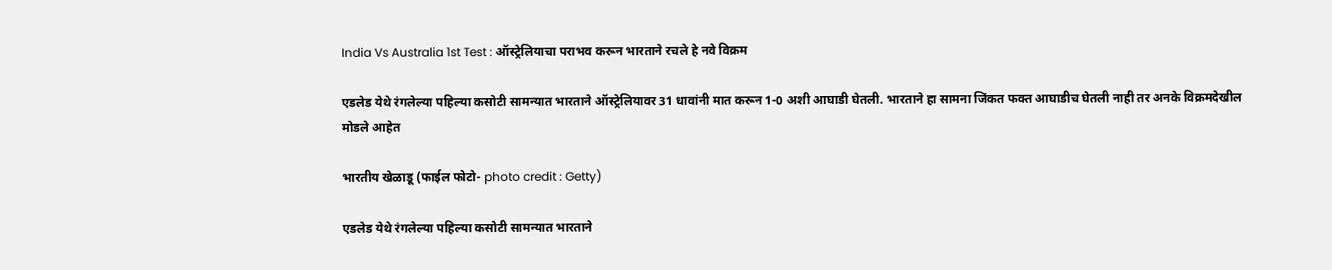India Vs Australia 1st Test : ऑस्ट्रेलियाचा पराभव करून भारताने रचले हे नवे विक्रम

एडलेड येथे रंगलेल्या पहिल्या कसोटी सामन्यात भारताने ऑस्ट्रेलियावर 31 धावांनी मात करून 1-0 अशी आघाडी घेतली. भारताने हा सामना जिंकत फक्त आघाडीच घेतली नाही तर अनके विक्रमदेखील मोडले आहेत

भारतीय खेळाडू (फाईल फोटो- photo credit : Getty)

एडलेड येथे रंगलेल्या पहिल्या कसोटी सामन्यात भारताने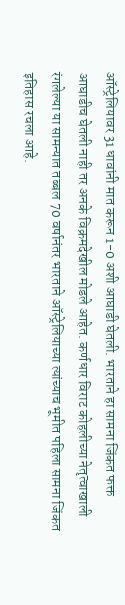ऑस्ट्रेलियावर 31 धावांनी मात करून 1-0 अशी आघाडी घेतली. भारताने हा सामना जिंकत फक्त आघाडीच घेतली नाही तर अनके विक्रमदेखील मोडले आहेत. कर्णधार विराट कोहलीच्या नेतृत्वाखाली रंगलेल्या या सामन्यात तब्बल 70 वर्षानंतर भारताने ऑस्ट्रेलियाच्या त्यांच्याच भूमीत पहिला सामना जिंकत इतिहास रचला आहे.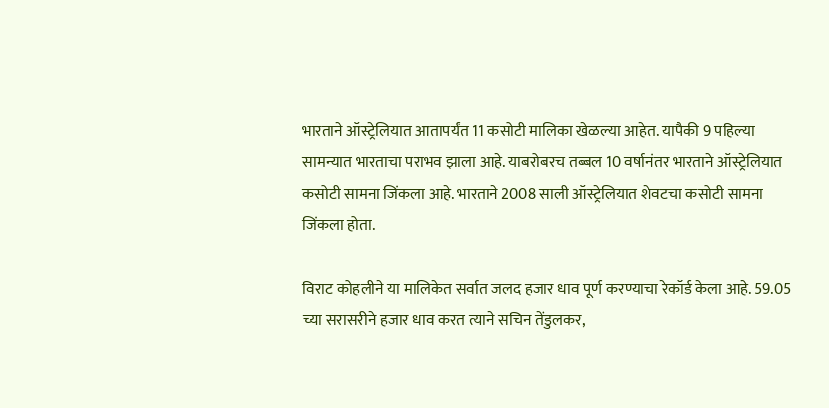भारताने ऑस्ट्रेलियात आतापर्यंत 11 कसोटी मालिका खेळल्या आहेत. यापैकी 9 पहिल्या सामन्यात भारताचा पराभव झाला आहे. याबरोबरच तब्बल 10 वर्षानंतर भारताने ऑस्ट्रेलियात कसोटी सामना जिंकला आहे. भारताने 2008 साली ऑस्ट्रेलियात शेवटचा कसोटी सामना जिंकला होता.

विराट कोहलीने या मालिकेत सर्वात जलद हजार धाव पूर्ण करण्याचा रेकॉर्ड केला आहे. 59.05 च्या सरासरीने हजार धाव करत त्याने सचिन तेंडुलकर,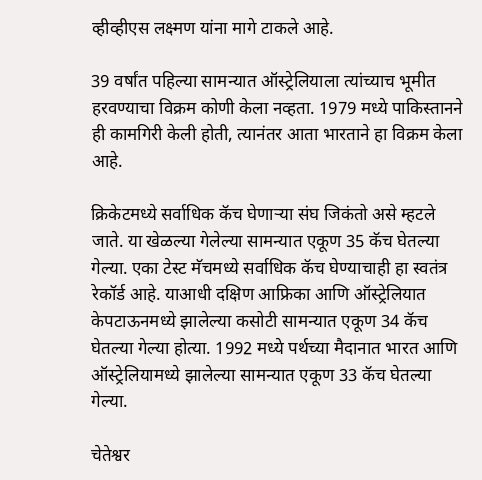व्हीव्हीएस लक्ष्मण यांना मागे टाकले आहे.

39 वर्षांत पहिल्या सामन्यात ऑस्ट्रेलियाला त्यांच्याच भूमीत हरवण्याचा विक्रम कोणी केला नव्हता. 1979 मध्ये पाकिस्तानने ही कामगिरी केली होती, त्यानंतर आता भारताने हा विक्रम केला आहे.

क्रिकेटमध्ये सर्वाधिक कॅच घेणाऱ्या संघ जिकंतो असे म्हटले जाते. या खेळल्या गेलेल्या सामन्यात एकूण 35 कॅच घेतल्या गेल्या. एका टेस्ट मॅचमध्ये सर्वाधिक कॅच घेण्याचाही हा स्वतंत्र रेकॉर्ड आहे. याआधी दक्षिण आफ्रिका आणि ऑस्ट्रेलियात केपटाऊनमध्ये झालेल्या कसोटी सामन्यात एकूण 34 कॅच घेतल्या गेल्या होत्या. 1992 मध्ये पर्थच्या मैदानात भारत आणि ऑस्ट्रेलियामध्ये झालेल्या सामन्यात एकूण 33 कॅच घेतल्या गेल्या.

चेतेश्वर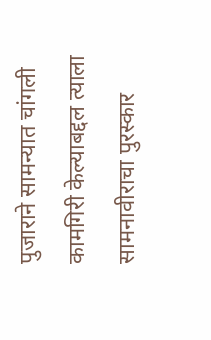पुजाराने सामन्यात चांगली कामगिरी केल्याबद्दल त्याला सामनावीराचा पुरस्कार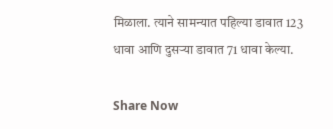मिळाला. त्याने सामन्यात पहिल्या डावात 123 धावा आणि दुसऱ्या डावात 71 धावा केल्या.

Share Now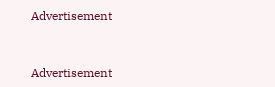Advertisement


Advertisement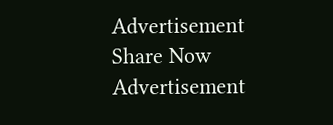Advertisement
Share Now
Advertisement